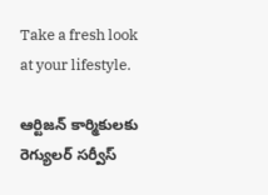Take a fresh look at your lifestyle.

ఆర్టిజన్ కార్మికులకు రెగ్యులర్ సర్వీస్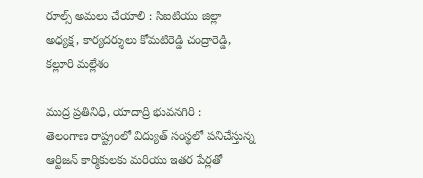రూల్స్ అమలు చేయాలి : సిఐటియు జిల్లా అధ్యక్ష, కార్యదర్శులు కోమటిరెడ్డి చంద్రారెడ్డి, కల్లూరి మల్లేశం

ముద్ర ప్రతినిధి, యాదాద్రి భువనగిరి :
తెలంగాణ రాష్ట్రంలో విద్యుత్ సంస్థలో పనిచేస్తున్న ఆర్టిజన్ కార్మికులకు మరియు ఇతర పేర్లతో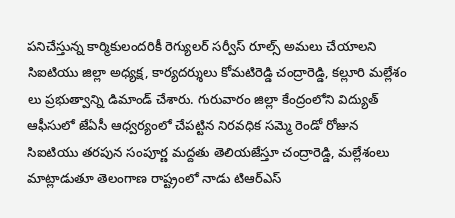పనిచేస్తున్న కార్మికులందరికీ రెగ్యులర్ సర్వీస్ రూల్స్ అమలు చేయాలని సిఐటియు జిల్లా అధ్యక్ష, కార్యదర్శులు కోమటిరెడ్డి చంద్రారెడ్డి, కల్లూరి మల్లేశం లు ప్రభుత్వాన్ని డిమాండ్ చేశారు. గురువారం జిల్లా కేంద్రంలోని విద్యుత్ ఆఫీసులో జేఏసీ ఆధ్వర్యంలో చేపట్టిన నిరవధిక సమ్మె రెండో రోజున సిఐటియు తరపున సంపూర్ణ మద్దతు తెలియజేస్తూ చంద్రారెడ్డి, మల్లేశంలు మాట్లాడుతూ తెలంగాణ రాష్ట్రంలో నాడు టిఆర్ఎస్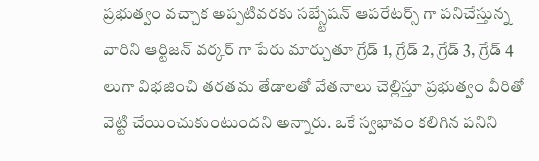ప్రభుత్వం వచ్చాక అప్పటివరకు సబ్స్టేషన్ ఆపరేటర్స్ గా పనిచేస్తున్న వారిని ఆర్టిజన్ వర్కర్ గా పేరు మార్చుతూ గ్రేడ్ 1, గ్రేడ్ 2, గ్రేడ్ 3, గ్రేడ్ 4 లుగా విభజించి తరతమ తేడాలతో వేతనాలు చెల్లిస్తూ ప్రభుత్వం వీరితో వెట్టి చేయించుకుంటుందని అన్నారు. ఒకే స్వభావం కలిగిన పనిని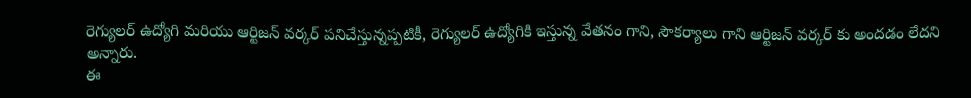రెగ్యులర్ ఉద్యోగి మరియు ఆర్టిజన్ వర్కర్ పనిచేస్తున్నప్పటికీ, రెగ్యులర్ ఉద్యోగికి ఇస్తున్న వేతనం గాని, సౌకర్యాలు గాని ఆర్టిజన్ వర్కర్ కు అందడం లేదని అన్నారు.
ఈ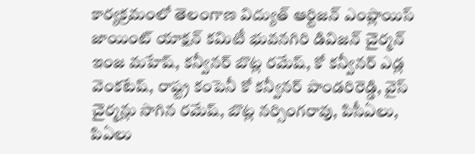కార్యక్రమంలో తెలంగాణ విద్యుత్ ఆర్టిజన్ ఎంప్లాయిస్ జాయింట్ యాక్షన్ కమిటీ భువనగిరి డివిజన్ చైర్మన్ ఇంజ మహేష్, కన్వీనర్ బొట్ల రమేష్, కో కన్వీనర్ ఎడ్ల వెంకటేష్, రాష్ట్ర కంపెనీ కో కన్వీనర్ పాండరిరెడ్డి, వైస్ చైర్మన్లు సాగిన రమేష్, బొట్ల నర్సింగరావు, పిసీఏలు, పిఏలు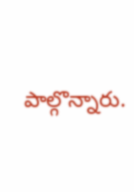పాల్గొన్నారు.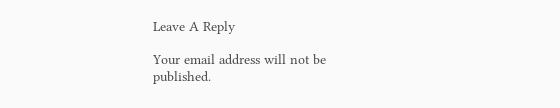Leave A Reply

Your email address will not be published.